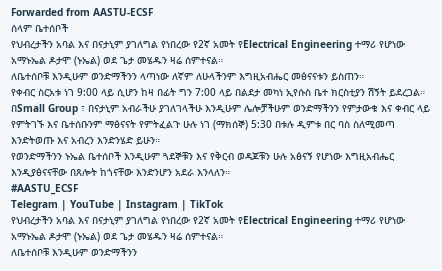Forwarded from AASTU-ECSF
ሰላም ቤተሰቦች
የህብረታችን አባል እና በናታኒም ያገለግል የነበረው የ2ኛ አመት የElectrical Engineering ተማሪ የሆነው አማኑኤል ዶታሞ (ኑኤል) ወደ ጌታ መሄዱን ዛሬ ሰምተናል።
ለቤተሰቦቹ እንዲሁም ወንድማችንን ላጣነው ለኛም ለሁላችንም እግዚአብሔር መፅናናቱን ይስጠን።
የቀብር ስርአቱ ነገ 9:00 ላይ ሲሆን ከዛ በፊት ግን 7:00 ላይ በልደታ መካነ ኢየሱስ ቤተ ክርስቲያን ሽኝት ይደረጋል። በSmall Group ፣ በናታኒም አብራችሁ ያገለገላችሁ እንዲሁም ሌሎቻችሁም ወንድማችንን የምታውቁ እና ቀብር ላይ የምትገኙ እና ቤተሰቡንም ማፅናናት የምትፈልጉ ሁሉ ነገ (ማክሰኞ) 5:30 በቱሉ ዲምቱ በር ባስ ስለሚመጣ እንድትወጡ እና አብረን እንድንሄድ ይሁን።
የወንድማችንን ኑኤል ቤተሰቦች እንዲሁም ጓደኞቹን እና የቅርብ ወዳጆቹን ሁሉ አፅናኝ የሆነው እግዚአብሔር እንዲያፅናናቸው በጸሎት ከጎናቸው እንድንሆን አደራ እንላለን።
#AASTU_ECSF
Telegram | YouTube | Instagram | TikTok
የህብረታችን አባል እና በናታኒም ያገለግል የነበረው የ2ኛ አመት የElectrical Engineering ተማሪ የሆነው አማኑኤል ዶታሞ (ኑኤል) ወደ ጌታ መሄዱን ዛሬ ሰምተናል።
ለቤተሰቦቹ እንዲሁም ወንድማችንን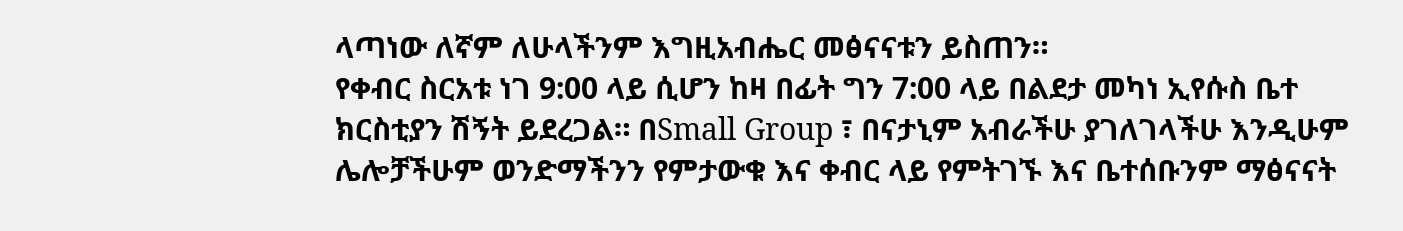ላጣነው ለኛም ለሁላችንም እግዚአብሔር መፅናናቱን ይስጠን።
የቀብር ስርአቱ ነገ 9:00 ላይ ሲሆን ከዛ በፊት ግን 7:00 ላይ በልደታ መካነ ኢየሱስ ቤተ ክርስቲያን ሽኝት ይደረጋል። በSmall Group ፣ በናታኒም አብራችሁ ያገለገላችሁ እንዲሁም ሌሎቻችሁም ወንድማችንን የምታውቁ እና ቀብር ላይ የምትገኙ እና ቤተሰቡንም ማፅናናት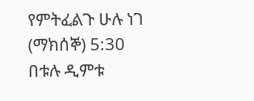የምትፈልጉ ሁሉ ነገ (ማክሰኞ) 5:30 በቱሉ ዲምቱ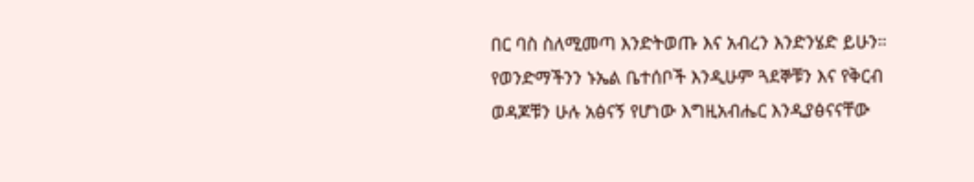በር ባስ ስለሚመጣ እንድትወጡ እና አብረን እንድንሄድ ይሁን።
የወንድማችንን ኑኤል ቤተሰቦች እንዲሁም ጓደኞቹን እና የቅርብ ወዳጆቹን ሁሉ አፅናኝ የሆነው እግዚአብሔር እንዲያፅናናቸው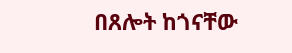በጸሎት ከጎናቸው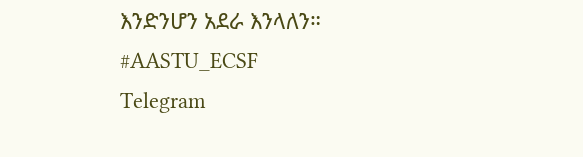እንድንሆን አደራ እንላለን።
#AASTU_ECSF
Telegram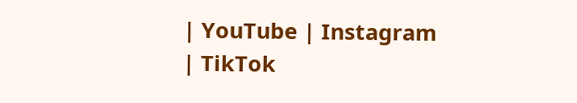| YouTube | Instagram | TikTok